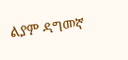ልያም ዳግመኛ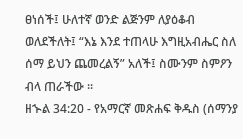ፀነሰች፤ ሁለተኛ ወንድ ልጅንም ለያዕቆብ ወለደችለት፤ “እኔ እንደ ተጠላሁ እግዚአብሔር ስለ ሰማ ይህን ጨመረልኝ” አለች፤ ስሙንም ስምዖን ብላ ጠራችው ።
ዘኍል 34:20 - የአማርኛ መጽሐፍ ቅዱስ (ሰማንያ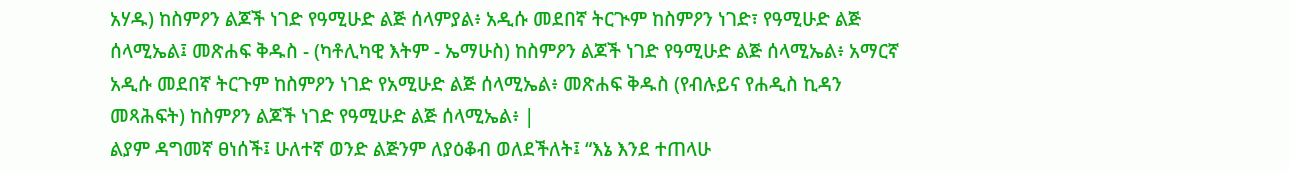አሃዱ) ከስምዖን ልጆች ነገድ የዓሚሁድ ልጅ ሰላምያል፥ አዲሱ መደበኛ ትርጒም ከስምዖን ነገድ፣ የዓሚሁድ ልጅ ሰላሚኤል፤ መጽሐፍ ቅዱስ - (ካቶሊካዊ እትም - ኤማሁስ) ከስምዖን ልጆች ነገድ የዓሚሁድ ልጅ ሰላሚኤል፥ አማርኛ አዲሱ መደበኛ ትርጉም ከስምዖን ነገድ የአሚሁድ ልጅ ሰላሚኤል፥ መጽሐፍ ቅዱስ (የብሉይና የሐዲስ ኪዳን መጻሕፍት) ከስምዖን ልጆች ነገድ የዓሚሁድ ልጅ ሰላሚኤል፥ |
ልያም ዳግመኛ ፀነሰች፤ ሁለተኛ ወንድ ልጅንም ለያዕቆብ ወለደችለት፤ “እኔ እንደ ተጠላሁ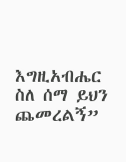እግዚአብሔር ስለ ሰማ ይህን ጨመረልኝ”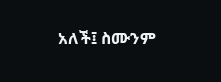አለች፤ ስሙንም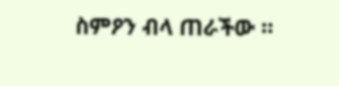ስምዖን ብላ ጠራችው ።